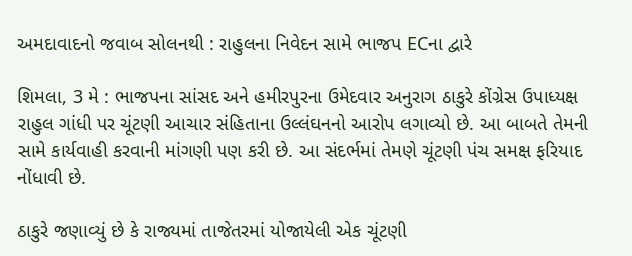અમદાવાદનો જવાબ સોલનથી : રાહુલના નિવેદન સામે ભાજપ ECના દ્વારે

શિમલા, 3 મે : ભાજપના સાંસદ અને હમીરપુરના ઉમેદવાર અનુરાગ ઠાકુરે કોંગ્રેસ ઉપાધ્યક્ષ રાહુલ ગાંધી પર ચૂંટણી આચાર સંહિતાના ઉલ્લંઘનનો આરોપ લગાવ્યો છે. આ બાબતે તેમની સામે કાર્યવાહી કરવાની માંગણી પણ કરી છે. આ સંદર્ભમાં તેમણે ચૂંટણી પંચ સમક્ષ ફરિયાદ નોંધાવી છે.

ઠાકુરે જણાવ્યું છે કે રાજ્યમાં તાજેતરમાં યોજાયેલી એક ચૂંટણી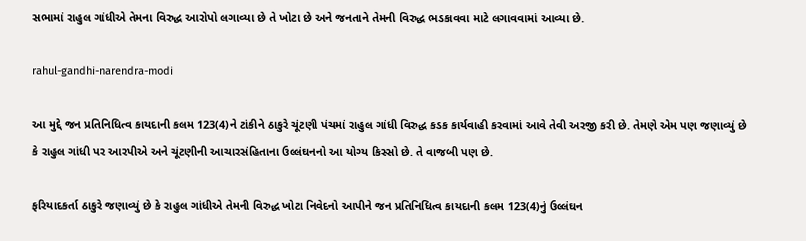સભામાં રાહુલ ગાંધીએ તેમના વિરુદ્ધ આરોપો લગાવ્યા છે તે ખોટા છે અને જનતાને તેમની વિરુદ્ધ ભડકાવવા માટે લગાવવામાં આવ્યા છે.

rahul-gandhi-narendra-modi

આ મુદ્દે જન પ્રતિનિધિત્વ કાયદાની કલમ 123(4)ને ટાંકીને ઠાકુરે ચૂંટણી પંચમાં રાહુલ ગાંધી વિરુદ્ધ કડક કાર્યવાહી કરવામાં આવે તેવી અરજી કરી છે. તેમણે એમ પણ જણાવ્યું છે કે રાહુલ ગાંધી પર આરપીએ અને ચૂંટણીની આચારસંહિતાના ઉલ્લંઘનનો આ યોગ્ય કિસ્સો છે. તે વાજબી પણ છે.

ફરિયાદકર્તા ઠાકુરે જણાવ્યું છે કે રાહુલ ગાંધીએ તેમની વિરુદ્ધ ખોટા નિવેદનો આપીને જન પ્રતિનિધિત્વ કાયદાની કલમ 123(4)નું ઉલ્લંઘન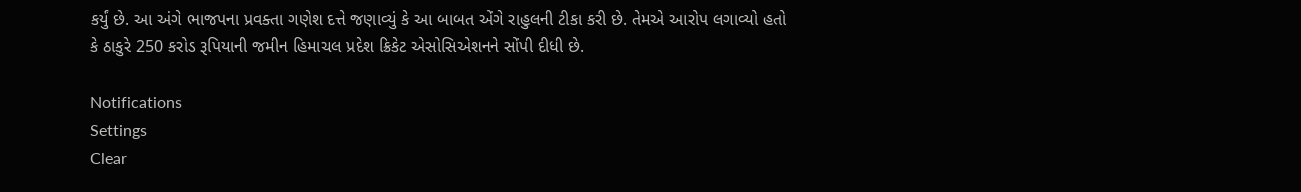કર્યું છે. આ અંગે ભાજપના પ્રવક્તા ગણેશ દત્તે જણાવ્યું કે આ બાબત એંગે રાહુલની ટીકા કરી છે. તેમએ આરોપ લગાવ્યો હતો કે ઠાકુરે 250 કરોડ રૂપિયાની જમીન હિમાચલ પ્રદેશ ક્રિકેટ એસોસિએશનને સોંપી દીધી છે.

Notifications
Settings
Clear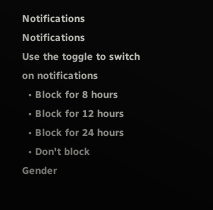Notifications
Notifications
Use the toggle to switch on notifications
  • Block for 8 hours
  • Block for 12 hours
  • Block for 24 hours
  • Don't block
Gender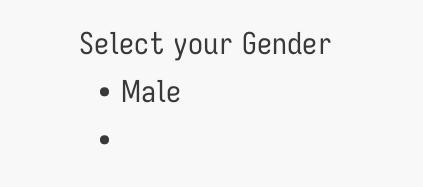Select your Gender
  • Male
  •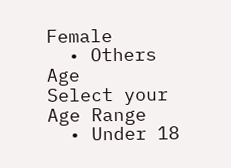Female
  • Others
Age
Select your Age Range
  • Under 18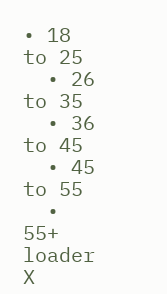• 18 to 25
  • 26 to 35
  • 36 to 45
  • 45 to 55
  • 55+
loader
X